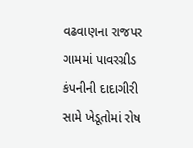વઢવાણના રાજપર ગામમાં પાવરગ્રીડ કંપનીની દાદાગીરી સામે ખેડૂતોમાં રોષ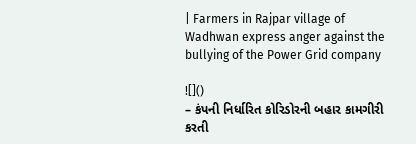| Farmers in Rajpar village of Wadhwan express anger against the bullying of the Power Grid company

![]()
– કંપની નિર્ધારિત કોરિડોરની બહાર કામગીરી કરતી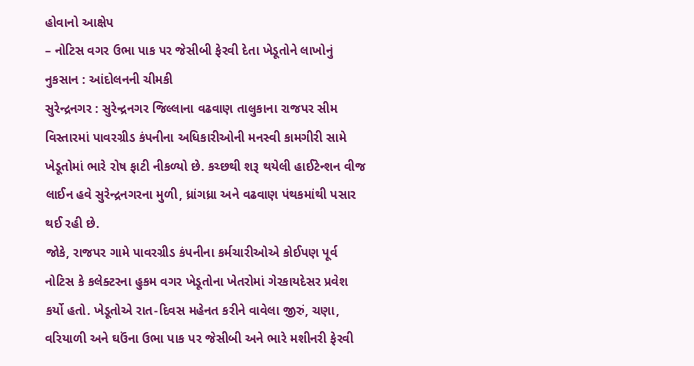હોવાનો આક્ષેપ
– નોટિસ વગર ઉભા પાક પર જેસીબી ફેરવી દેતા ખેડૂતોને લાખોનું નુકસાન : આંદોલનની ચીમકી
સુરેન્દ્રનગર : સુરેન્દ્રનગર જિલ્લાના વઢવાણ તાલુકાના રાજપર સીમ વિસ્તારમાં પાવરગ્રીડ કંપનીના અધિકારીઓની મનસ્વી કામગીરી સામે ખેડૂતોમાં ભારે રોષ ફાટી નીકળ્યો છે. કચ્છથી શરૂ થયેલી હાઈટેન્શન વીજ લાઈન હવે સુરેન્દ્રનગરના મુળી, ધ્રાંગધ્રા અને વઢવાણ પંથકમાંથી પસાર થઈ રહી છે.
જોકે, રાજપર ગામે પાવરગ્રીડ કંપનીના કર્મચારીઓએ કોઈપણ પૂર્વ નોટિસ કે કલેક્ટરના હુકમ વગર ખેડૂતોના ખેતરોમાં ગેરકાયદેસર પ્રવેશ કર્યો હતો. ખેડૂતોએ રાત-દિવસ મહેનત કરીને વાવેલા જીરું, ચણા, વરિયાળી અને ઘઉંના ઉભા પાક પર જેસીબી અને ભારે મશીનરી ફેરવી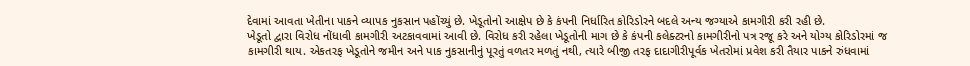દેવામાં આવતા ખેતીના પાકને વ્યાપક નુકસાન પહોંચ્યું છે. ખેડૂતોનો આક્ષેપ છે કે કંપની નિર્ધારિત કોરિડોરને બદલે અન્ય જગ્યાએ કામગીરી કરી રહી છે.
ખેડૂતો દ્વારા વિરોધ નોંધાવી કામગીરી અટકાવવામાં આવી છે. વિરોધ કરી રહેલા ખેડૂતોની માગ છે કે કંપની કલેક્ટરનો કામગીરીનો પત્ર રજૂ કરે અને યોગ્ય કોરિડોરમાં જ કામગીરી થાય. એકતરફ ખેડૂતોને જમીન અને પાક નુકસાનીનું પૂરતું વળતર મળતું નથી, ત્યારે બીજી તરફ દાદાગીરીપૂર્વક ખેતરોમાં પ્રવેશ કરી તૈયાર પાકને રુંધવામાં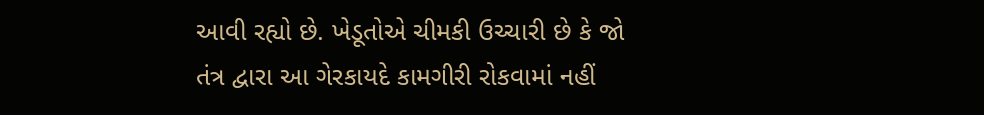આવી રહ્યો છે. ખેડૂતોએ ચીમકી ઉચ્ચારી છે કે જો તંત્ર દ્વારા આ ગેરકાયદે કામગીરી રોકવામાં નહીં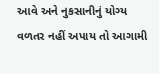આવે અને નુકસાનીનું યોગ્ય વળતર નહીં અપાય તો આગામી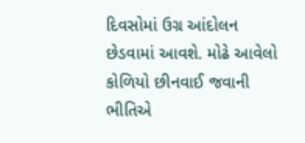દિવસોમાં ઉગ્ર આંદોલન છેડવામાં આવશે. મોઢે આવેલો કોળિયો છીનવાઈ જવાની ભીતિએ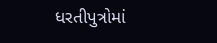ધરતીપુત્રોમાં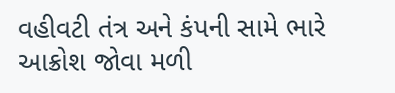વહીવટી તંત્ર અને કંપની સામે ભારે આક્રોશ જોવા મળી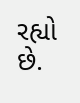રહ્યો છે.